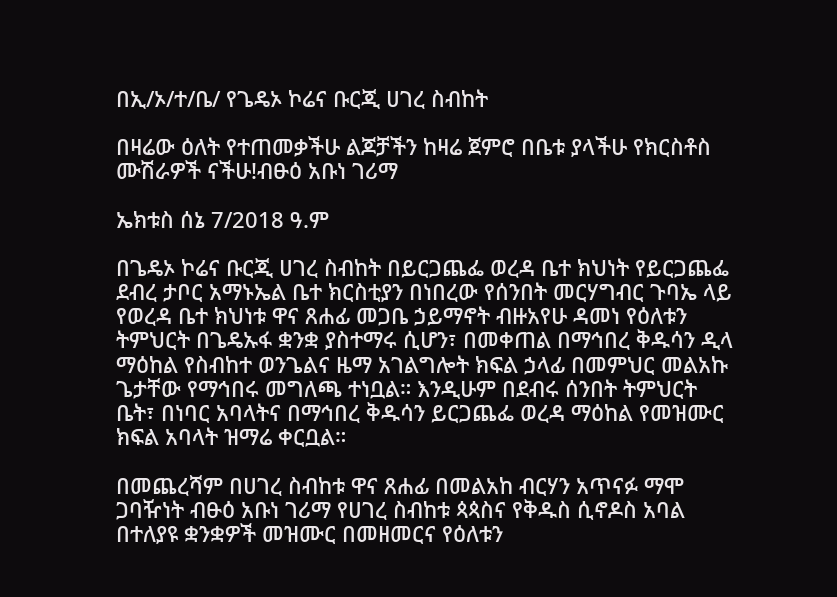በኢ/ኦ/ተ/ቤ/ የጌዴኦ ኮሬና ቡርጂ ሀገረ ስብከት

በዛሬው ዕለት የተጠመቃችሁ ልጆቻችን ከዛሬ ጀምሮ በቤቱ ያላችሁ የክርስቶስ ሙሽራዎች ናችሁ!ብፁዕ አቡነ ገሪማ

ኤክቱስ ሰኔ 7/2018 ዓ.ም

በጌዴኦ ኮሬና ቡርጂ ሀገረ ስብከት በይርጋጨፌ ወረዳ ቤተ ክህነት የይርጋጨፌ ደብረ ታቦር አማኑኤል ቤተ ክርስቲያን በነበረው የሰንበት መርሃግብር ጉባኤ ላይ የወረዳ ቤተ ክህነቱ ዋና ጸሐፊ መጋቤ ኃይማኖት ብዙአየሁ ዳመነ የዕለቱን ትምህርት በጌዴኡፋ ቋንቋ ያስተማሩ ሲሆን፣ በመቀጠል በማኅበረ ቅዱሳን ዲላ ማዕከል የስብከተ ወንጌልና ዜማ አገልግሎት ክፍል ኃላፊ በመምህር መልአኩ ጌታቸው የማኅበሩ መግለጫ ተነቧል። እንዲሁም በደብሩ ሰንበት ትምህርት ቤት፣ በነባር አባላትና በማኅበረ ቅዱሳን ይርጋጨፌ ወረዳ ማዕከል የመዝሙር ክፍል አባላት ዝማሬ ቀርቧል።

በመጨረሻም በሀገረ ስብከቱ ዋና ጸሐፊ በመልአከ ብርሃን አጥናፉ ማሞ ጋባዥነት ብፁዕ አቡነ ገሪማ የሀገረ ስብከቱ ጳጳስና የቅዱስ ሲኖዶስ አባል በተለያዩ ቋንቋዎች መዝሙር በመዘመርና የዕለቱን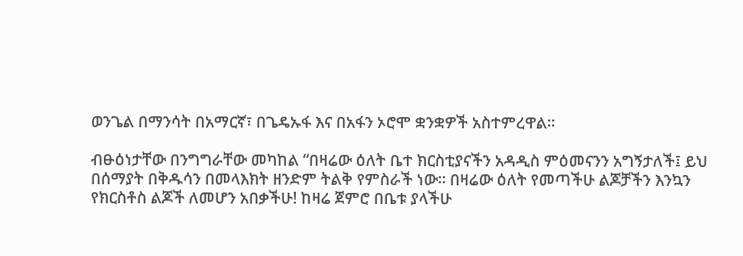ወንጌል በማንሳት በአማርኛ፣ በጌዴኡፋ እና በአፋን ኦሮሞ ቋንቋዎች አስተምረዋል።

ብፁዕነታቸው በንግግራቸው መካከል “በዛሬው ዕለት ቤተ ክርስቲያናችን አዳዲስ ምዕመናንን አግኝታለች፤ ይህ በሰማያት በቅዱሳን በመላእክት ዘንድም ትልቅ የምስራች ነው። በዛሬው ዕለት የመጣችሁ ልጆቻችን እንኳን የክርስቶስ ልጆች ለመሆን አበቃችሁ! ከዛሬ ጀምሮ በቤቱ ያላችሁ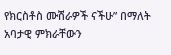የክርስቶስ ሙሽራዎች ናችሁ” በማለት አባታዊ ምክራቸውን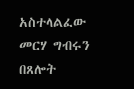አስተላልፈው መርሃ ግብሩን በጸሎት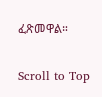ፈጽመዋል።

Scroll to Top